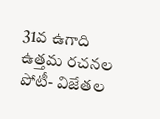31వ ఉగాది ఉత్తమ రచనల పోటీ- విజేతల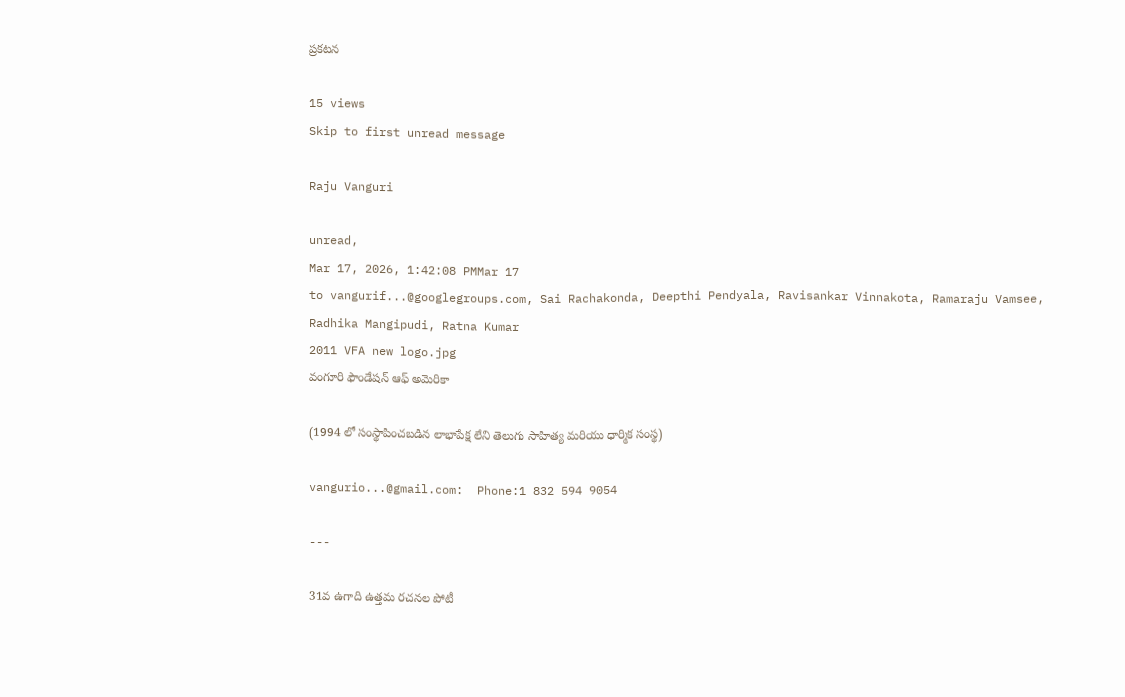ప్రకటన

15 views
Skip to first unread message

Raju Vanguri

unread,
Mar 17, 2026, 1:42:08 PMMar 17
to vangurif...@googlegroups.com, Sai Rachakonda, Deepthi Pendyala, Ravisankar Vinnakota, Ramaraju Vamsee, Radhika Mangipudi, Ratna Kumar
2011 VFA new logo.jpg
వంగూరి ఫౌండేషన్ ఆఫ్ అమెరికా

(1994 లో సంస్థాపించబడిన లాభాపేక్ష లేని తెలుగు సాహిత్య మరియు ధార్మిక సంస్థ)

vangurio...@gmail.com:  Phone:1 832 594 9054

---

31వ ఉగాది ఉత్తమ రచనల పోటీ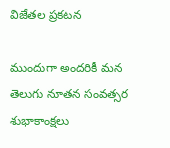విజేతల ప్రకటన

ముందుగా అందరికీ మన తెలుగు నూతన సంవత్సర శుభాకాంక్షలు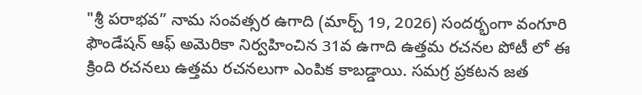"శ్రీ పరాభవ” నామ సంవత్సర ఉగాది (మార్చ్ 19, 2026) సందర్భంగా వంగూరి ఫౌండేషన్ ఆఫ్ అమెరికా నిర్వహించిన 31వ ఉగాది ఉత్తమ రచనల పోటీ లో ఈ క్రింది రచనలు ఉత్తమ రచనలుగా ఎంపిక కాబడ్డాయి. సమగ్ర ప్రకటన జత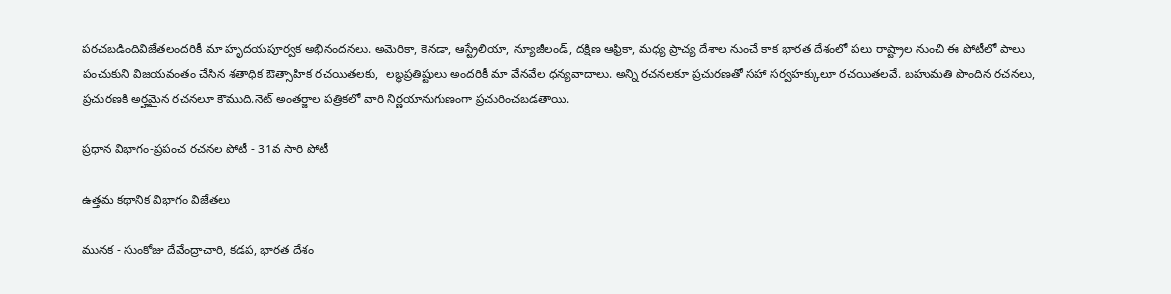పరచబడిందివిజేతలందరికీ మా హృదయపూర్వక అభినందనలు. అమెరికా, కెనడా, ఆస్ట్రేలియా, న్యూజీలండ్, దక్షిణ ఆఫ్రికా, మధ్య ప్రాచ్య దేశాల నుంచే కాక భారత దేశంలో పలు రాష్ట్రాల నుంచి ఈ పోటీలో పాలు పంచుకుని విజయవంతం చేసిన శతాధిక ఔత్సాహిక రచయితలకు,  లబ్ధప్రతిష్టులు అందరికీ మా వేనవేల ధన్యవాదాలు. అన్ని రచనలకూ ప్రచురణతో సహా సర్వహక్కులూ రచయితలవే. బహుమతి పొందిన రచనలు, ప్రచురణకి అర్హమైన రచనలూ కౌముది.నెట్ అంతర్జాల పత్రికలో వారి నిర్ణయానుగుణంగా ప్రచురించబడతాయి.

ప్రధాన విభాగం-ప్రపంచ రచనల పోటీ - 31వ సారి పోటీ

ఉత్తమ కథానిక విభాగం విజేతలు

మునక - సుంకోజు దేవేంద్రాచారి, కడప, భారత దేశం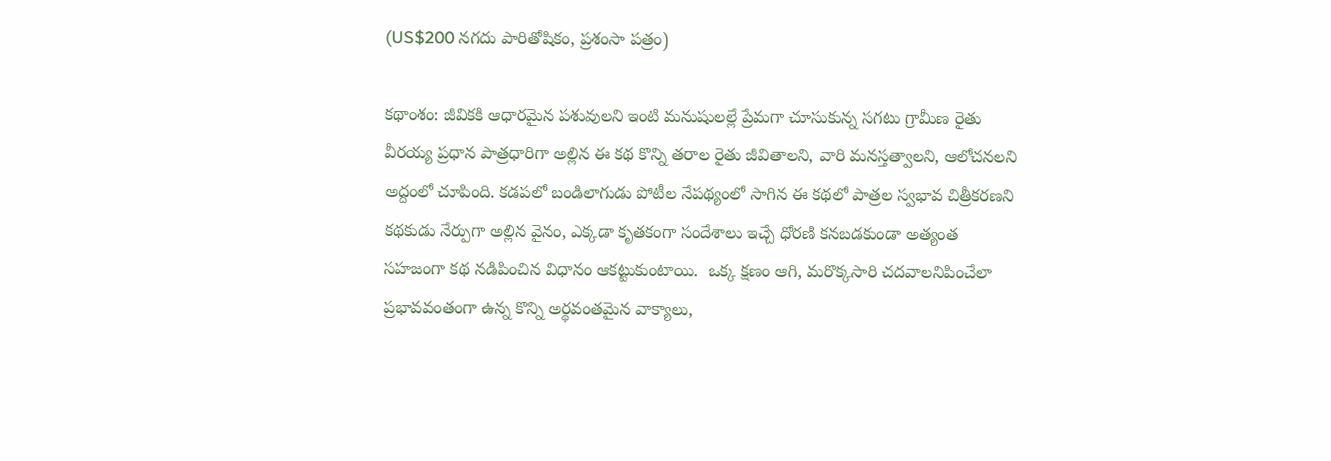(US$200 నగదు పారితోషికం, ప్రశంసా పత్రం)

కథాంశం: జీవికకి ఆధారమైన పశువులని ఇంటి మనుషులల్లే ప్రేమగా చూసుకున్న సగటు గ్రామీణ రైతు వీరయ్య ప్రధాన పాత్రధారిగా అల్లిన ఈ కథ కొన్ని తరాల రైతు జీవితాలని, వారి మనస్తత్వాలని, ఆలోచనలని అద్దంలో చూపింది. కడపలో బండిలాగుడు పోటీల నేపథ్యంలో సాగిన ఈ కథలో పాత్రల స్వభావ చిత్రీకరణని కథకుడు నేర్పుగా అల్లిన వైనం, ఎక్కడా కృతకంగా సందేశాలు ఇచ్చే ధోరణి కనబడకుండా అత్యంత సహజంగా కథ నడిపించిన విధానం ఆకట్టుకుంటాయి.  ఒక్క క్షణం ఆగి, మరొక్కసారి చదవాలనిపించేలా ప్రభావవంతంగా ఉన్న కొన్ని అర్థవంతమైన వాక్యాలు,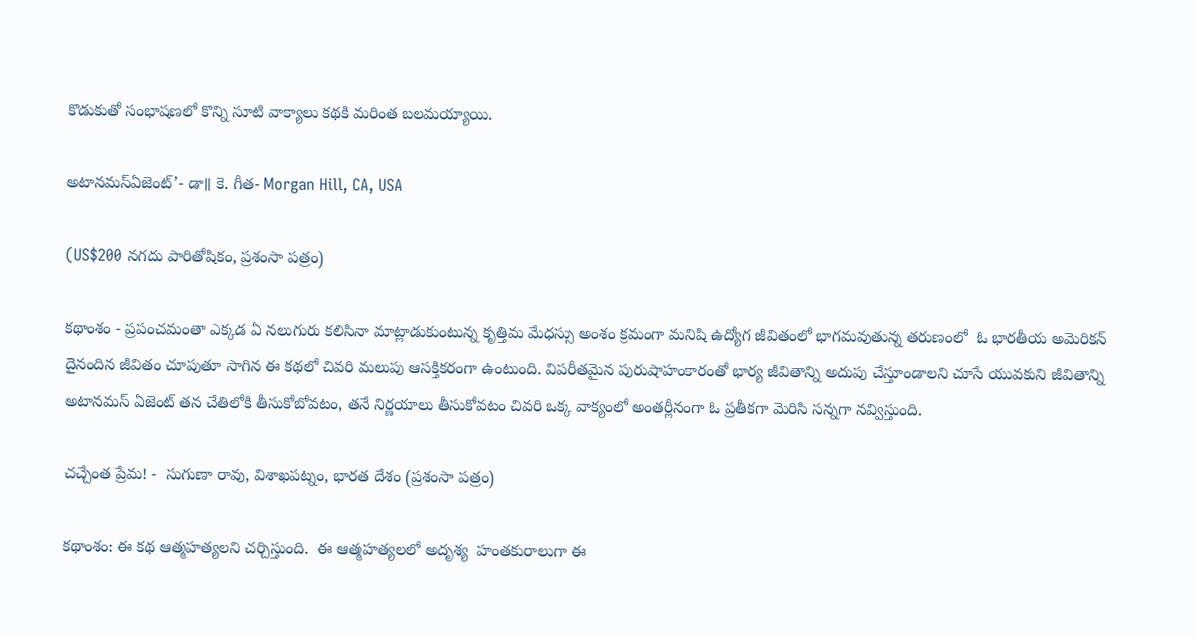కొడుకుతో సంభాషణలో కొన్ని సూటి వాక్యాలు కథకి మరింత బలమయ్యాయి.

అటానమస్ఏజెంట్’- డా॥ కె. గీత- Morgan Hill, CA, USA

(US$200 నగదు పారితోషికం, ప్రశంసా పత్రం)

కథాంశం - ప్రపంచమంతా ఎక్కడ ఏ నలుగురు కలిసినా మాట్లాడుకుంటున్న కృత్తిమ మేధస్సు అంశం క్రమంగా మనిషి ఉద్యోగ జీవితంలో భాగమవుతున్న తరుణంలో  ఓ భారతీయ అమెరికన్ దైనందిన జీవితం చూపుతూ సాగిన ఈ కథలో చివరి మలుపు ఆసక్తికరంగా ఉంటుంది. విపరీతమైన పురుషాహంకారంతో భార్య జీవితాన్ని అదుపు చేస్తూండాలని చూసే యువకుని జీవితాన్ని  అటానమస్ ఏజెంట్ తన చేతిలోకి తీసుకోబోవటం, తనే నిర్ణయాలు తీసుకోవటం చివరి ఒక్క వాక్యంలో అంతర్లీనంగా ఓ ప్రతీకగా మెరిసి సన్నగా నవ్విస్తుంది.

చచ్చేంత ప్రేమ! -  సుగుణా రావు, విశాఖపట్నం, భారత దేశం (ప్రశంసా పత్రం)

కథాంశం: ఈ కథ ఆత్మహత్యలని చర్చిస్తుంది.  ఈ ఆత్మహత్యలలో అదృశ్య  హంతకురాలుగా ఈ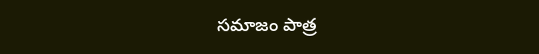సమాజం పాత్ర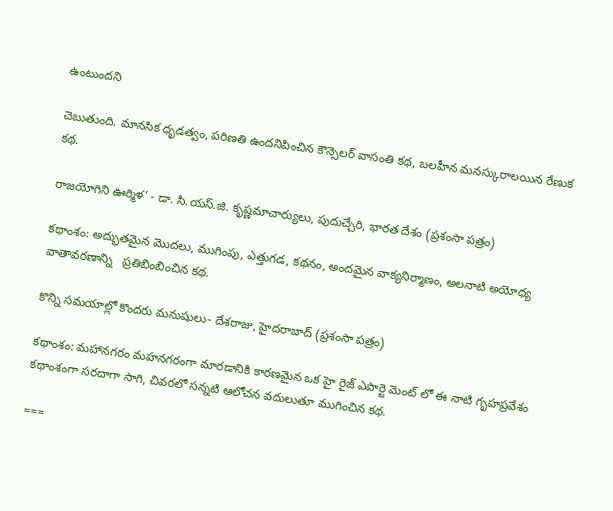ఉంటుందని

చెబుతుంది. మానసిక ధృడత్వం, పరిణతి ఉందనిపించిన కౌన్సెలర్ వాసంతి కథ, బలహీన మనస్కురాలయిన రేణుక కథ.

రాజయోగిని ఊర్మిళ’ - డా. సి.యస్.జి. కృష్ణమాచార్యులు, పుదుచ్చేరి, భారత దేశం (ప్రశంసా పత్రం)

కథాంశం: అద్భుతమైన మొదలు, ముగింపు, ఎత్తుగడ, కథనం, అందమైన వాక్యనిర్మాణం, అలనాటి అయోధ్య వాతావరణాన్ని   ప్రతిబింబించిన కథ.

కొన్ని సమయాల్లో కొందరు మనుషులు- దేశరాజు, హైదరాబాద్ (ప్రశంసా పత్రం)

కథాంశం: మహానగరం మహనగరంగా మారడానికి కారణమైన ఒక హై రైజ్ ఎపార్టె మెంట్ లో ఈ నాటి గృహప్రవేశం కథాంశంగా సరదాగా సాగి, చివరలో సన్నటి ఆలోచన వదులుతూ ముగించిన కథ.

===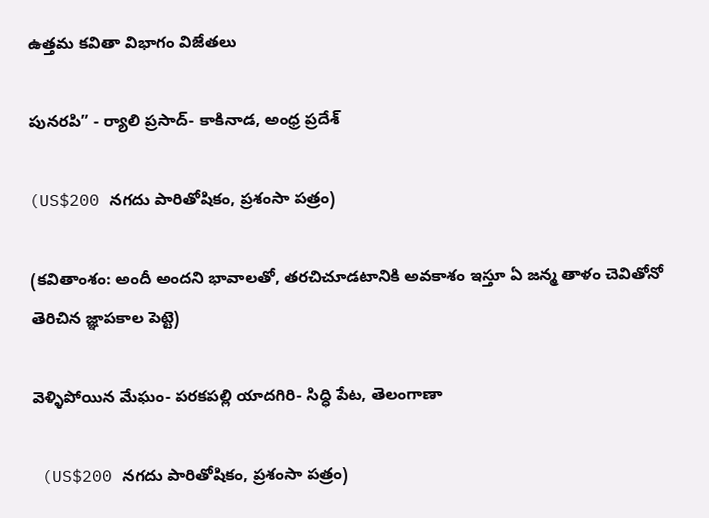ఉత్తమ కవితా విభాగం విజేతలు

పునరపి” - ర్యాలి ప్రసాద్- కాకినాడ, అంధ్ర ప్రదేశ్

(US$200 నగదు పారితోషికం, ప్రశంసా పత్రం)

(కవితాంశం: అందీ అందని భావాలతో, తరచిచూడటానికి అవకాశం ఇస్తూ ఏ జన్మ తాళం చెవితోనో తెరిచిన జ్ఞాపకాల పెట్టె)

వెళ్ళిపోయిన మేఘం- పరకపల్లి యాదగిరి- సిధ్ధి పేట, తెలంగాణా

 (US$200 నగదు పారితోషికం, ప్రశంసా పత్రం)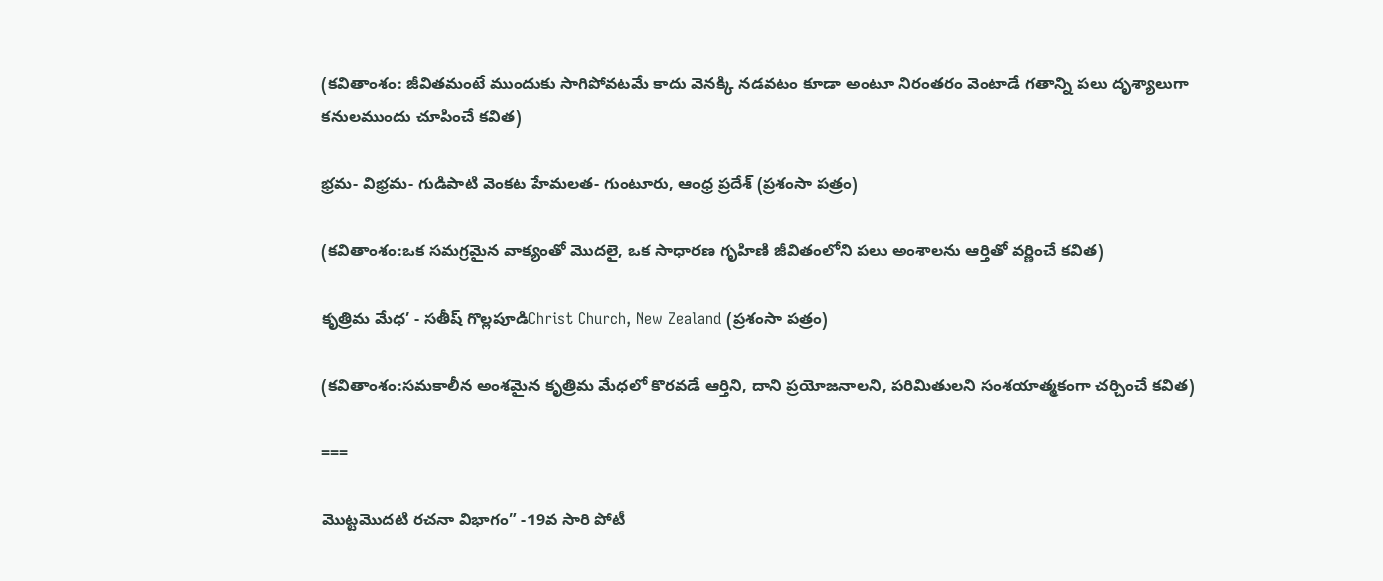(కవితాంశం: జీవితమంటే ముందుకు సాగిపోవటమే కాదు వెనక్కి నడవటం కూడా అంటూ నిరంతరం వెంటాడే గతాన్ని పలు దృశ్యాలుగా కనులముందు చూపించే కవిత)

భ్రమ- విభ్రమ- గుడిపాటి వెంకట హేమలత- గుంటూరు, ఆంధ్ర ప్రదేశ్ (ప్రశంసా పత్రం)

(కవితాంశం:ఒక సమగ్రమైన వాక్యంతో మొదలై, ఒక సాధారణ గృహిణి జీవితంలోని పలు అంశాలను ఆర్తితో వర్ణించే కవిత)

కృత్రిమ మేధ’ - సతీష్ గొల్లపూడిChrist Church, New Zealand (ప్రశంసా పత్రం)

(కవితాంశం:సమకాలీన అంశమైన కృత్రిమ మేధలో కొరవడే ఆర్తిని, దాని ప్రయోజనాలని, పరిమితులని సంశయాత్మకంగా చర్చించే కవిత)

===

మొట్టమొదటి రచనా విభాగం” -19వ సారి పోటీ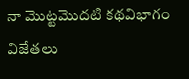నా మొట్టమొదటి కథవిభాగం విజేతలు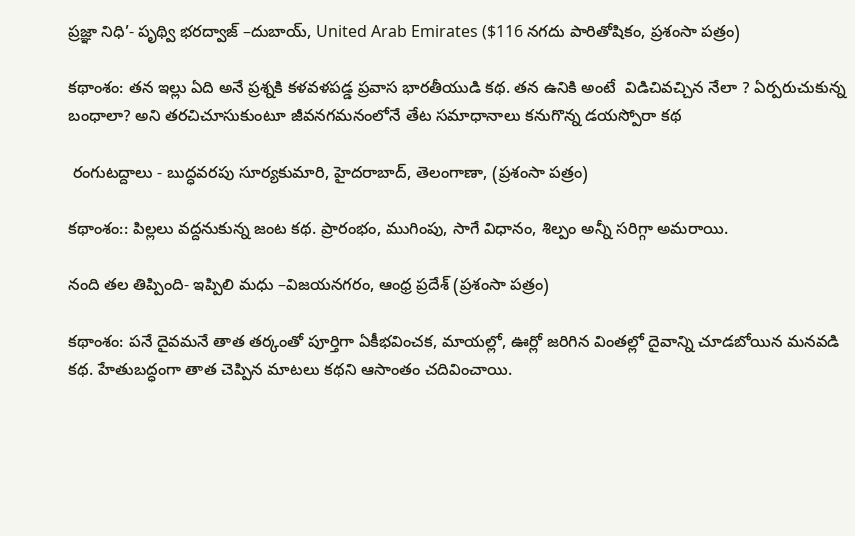ప్రజ్ఞా నిధి’- పృథ్వి భరద్వాజ్ –దుబాయ్, United Arab Emirates ($116 నగదు పారితోషికం, ప్రశంసా పత్రం)

కథాంశం: తన ఇల్లు ఏది అనే ప్రశ్నకి కళవళపడ్డ ప్రవాస భారతీయుడి కథ. తన ఉనికి అంటే  విడిచివచ్చిన నేలా ? ఏర్పరుచుకున్న బంధాలా? అని తరచిచూసుకుంటూ జీవనగమనంలోనే తేట సమాధానాలు కనుగొన్న డయస్పోరా కథ

 రంగుటద్దాలు - బుద్ధవరపు సూర్యకుమారి, హైదరాబాద్, తెలంగాణా, (ప్రశంసా పత్రం)

కథాంశం:: పిల్లలు వద్దనుకున్న జంట కథ. ప్రారంభం, ముగింపు, సాగే విధానం, శిల్పం అన్నీ సరిగ్గా అమరాయి.

నంది తల తిప్పింది- ఇప్పిలి మధు –విజయనగరం, ఆంధ్ర ప్రదేశ్ (ప్రశంసా పత్రం)

కథాంశం: పనే దైవమనే తాత తర్కంతో పూర్తిగా ఏకీభవించక, మాయల్లో, ఊర్లో జరిగిన వింతల్లో దైవాన్ని చూడబోయిన మనవడి కథ. హేతుబద్ధంగా తాత చెప్పిన మాటలు కథని ఆసాంతం చదివించాయి.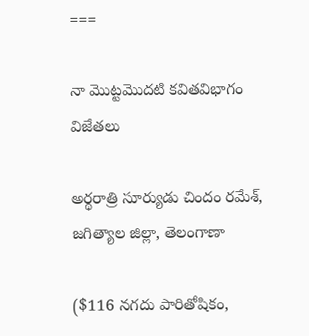===

నా మొట్టమొదటి కవితవిభాగం విజేతలు

అర్థరాత్రి సూర్యుడు చిందం రమేశ్, జగిత్యాల జిల్లా, తెలంగాణా

($116 నగదు పారితోషికం,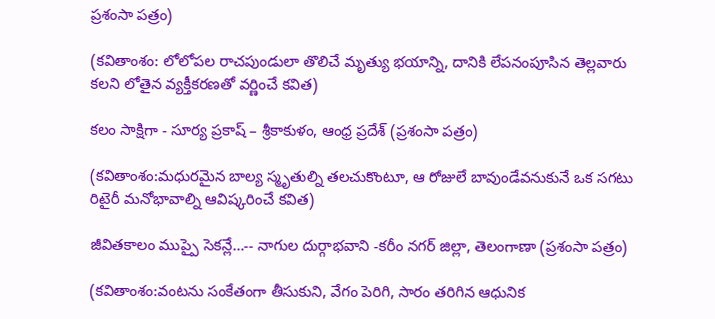ప్రశంసా పత్రం)

(కవితాంశం: లోలోపల రాచపుండులా తొలిచే మృత్యు భయాన్ని, దానికి లేపనంపూసిన తెల్లవారు కలని లోతైన వ్యక్తీకరణతో వర్ణించే కవిత)

కలం సాక్షిగా - సూర్య ప్రకాష్ – శ్రీకాకుళం, ఆంధ్ర ప్రదేశ్ (ప్రశంసా పత్రం)

(కవితాంశం:మధురమైన బాల్య స్మృతుల్ని తలచుకొంటూ, ఆ రోజులే బావుండేవనుకునే ఒక సగటు రిటైరీ మనోభావాల్ని ఆవిష్కరించే కవిత)

జీవితకాలం ముప్పై సెకన్లే…-- నాగుల దుర్గాభవాని -కరీం నగర్ జిల్లా, తెలంగాణా (ప్రశంసా పత్రం)

(కవితాంశం:వంటను సంకేతంగా తీసుకుని, వేగం పెరిగి, సారం తరిగిన ఆధునిక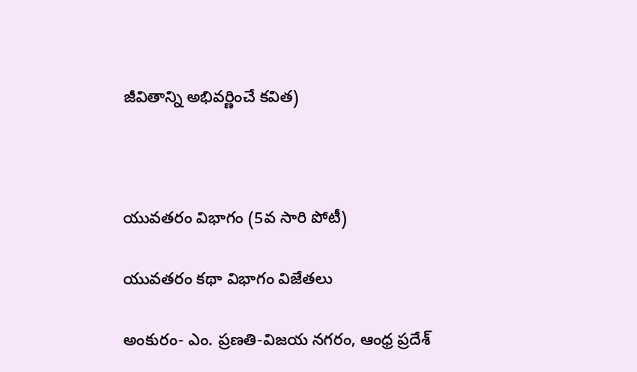జీవితాన్ని అభివర్ణించే కవిత)



యువతరం విభాగం (5వ సారి పోటీ)

యువతరం కథా విభాగం విజేతలు

అంకురం- ఎం. ప్రణతి-విజయ నగరం, ఆంధ్ర ప్రదేశ్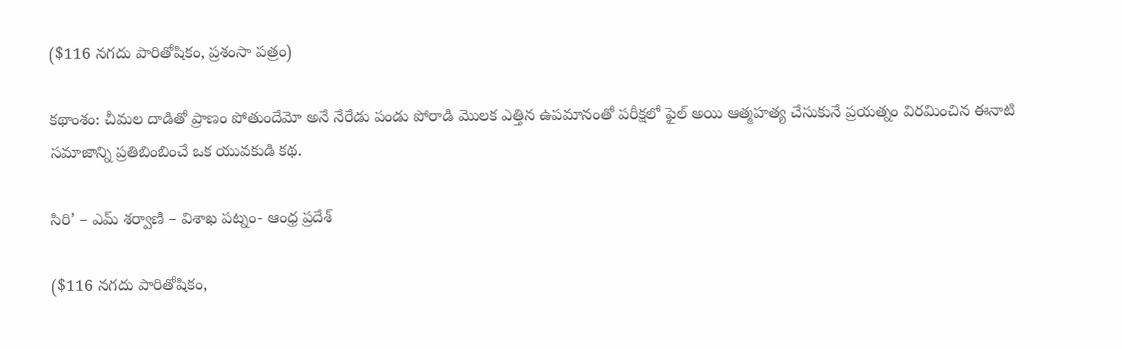($116 నగదు పారితోషికం, ప్రశంసా పత్రం)

కథాంశం: చీమల దాడితో ప్రాణం పోతుందేమో అనే నేరేడు పండు పోరాడి మొలక ఎత్తిన ఉపమానంతో పరీక్షలో ఫైల్ అయి ఆత్మహత్య చేసుకునే ప్రయత్నం విరమించిన ఈనాటి సమాజాన్ని ప్రతిబింబించే ఒక యువకుడి కథ.

సిరి’ – ఎమ్ శర్వాణి – విశాఖ పట్నం- ఆంధ్ర ప్రదేశ్

($116 నగదు పారితోషికం,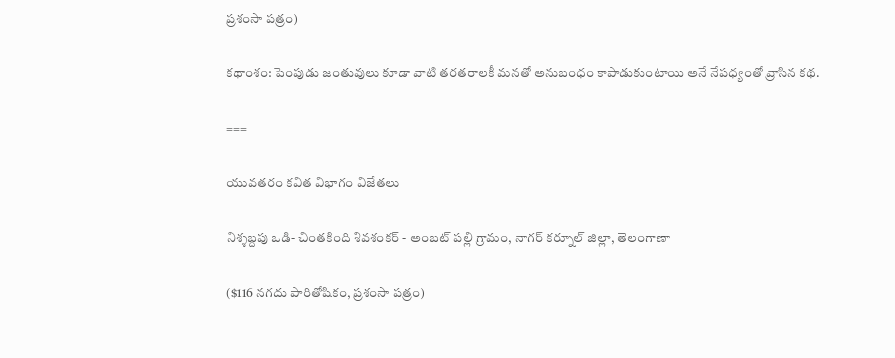ప్రశంసా పత్రం)

కథాంశం: పెంపుడు జంతువులు కూడా వాటి తరతరాలకీ మనతో అనుబంధం కాపాడుకుంటాయి అనే నేపధ్యంతో వ్రాసిన కథ.

===

యువతరం కవిత విభాగం విజేతలు

నిశ్శబ్దపు ఒడి- చింతకింది శివశంకర్ - అంబట్ పల్లి గ్రామం, నాగర్ కర్నూల్ జిల్లా, తెలంగాణా

($116 నగదు పారితోషికం, ప్రశంసా పత్రం)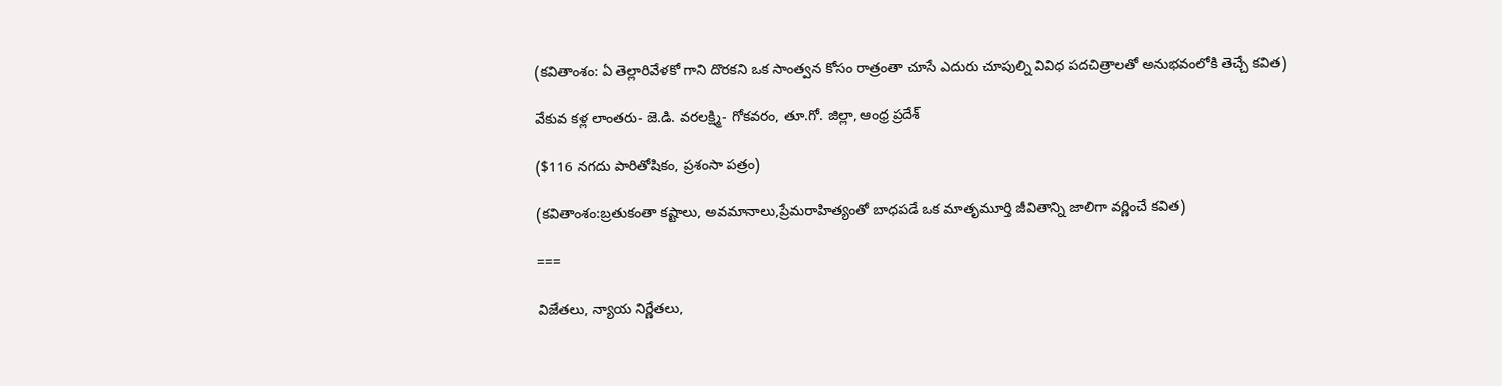(కవితాంశం: ఏ తెల్లారివేళకో గాని దొరకని ఒక సాంత్వన కోసం రాత్రంతా చూసే ఎదురు చూపుల్ని వివిధ పదచిత్రాలతో అనుభవంలోకి తెచ్చే కవిత)

వేకువ కళ్ల లాంతరు- జె.డి. వరలక్ష్మి- గోకవరం, తూ.గో. జిల్లా, ఆంధ్ర ప్రదేశ్

($116 నగదు పారితోషికం, ప్రశంసా పత్రం)

(కవితాంశం:బ్రతుకంతా కష్టాలు, అవమానాలు,ప్రేమరాహిత్యంతో బాధపడే ఒక మాతృమూర్తి జీవితాన్ని జాలిగా వర్ణించే కవిత)

===

విజేతలు, న్యాయ నిర్ణేతలు,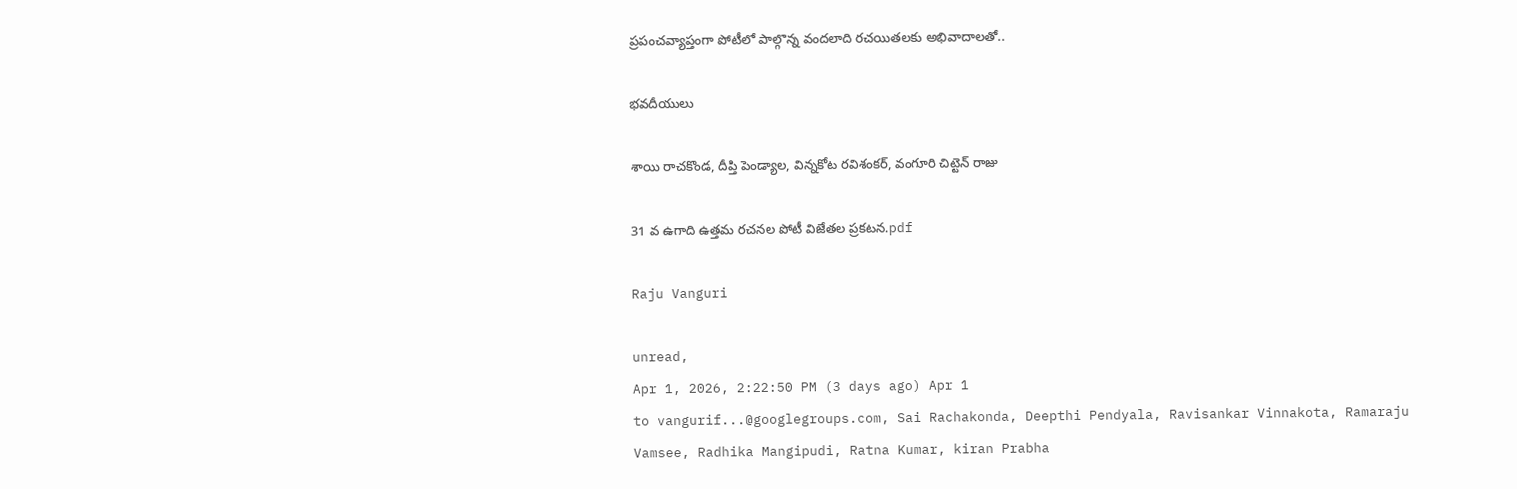ప్రపంచవ్యాప్తంగా పోటీలో పాల్గొన్న వందలాది రచయితలకు అభివాదాలతో..

భవదీయులు

శాయి రాచకొండ, దీప్తి పెండ్యాల, విన్నకోట రవిశంకర్, వంగూరి చిట్టెన్ రాజు

31 వ ఉగాది ఉత్తమ రచనల పోటీ విజేతల ప్రకటన.pdf

Raju Vanguri

unread,
Apr 1, 2026, 2:22:50 PM (3 days ago) Apr 1
to vangurif...@googlegroups.com, Sai Rachakonda, Deepthi Pendyala, Ravisankar Vinnakota, Ramaraju Vamsee, Radhika Mangipudi, Ratna Kumar, kiran Prabha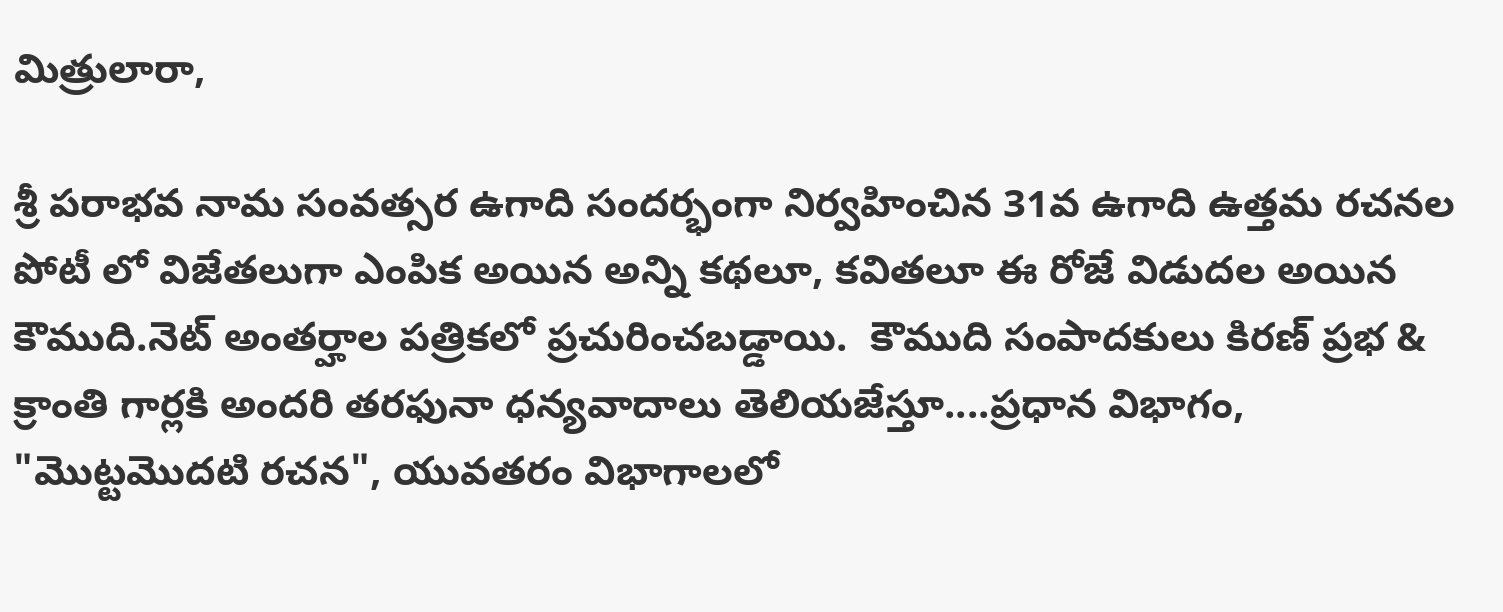మిత్రులారా,

శ్రీ పరాభవ నామ సంవత్సర ఉగాది సందర్భంగా నిర్వహించిన 31వ ఉగాది ఉత్తమ రచనల పోటీ లో విజేతలుగా ఎంపిక అయిన అన్ని కథలూ, కవితలూ ఈ రోజే విడుదల అయిన కౌముది.నెట్ అంతర్హాల పత్రికలో ప్రచురించబడ్డాయి.  కౌముది సంపాదకులు కిరణ్ ప్రభ & క్రాంతి గార్లకి అందరి తరఫునా ధన్యవాదాలు తెలియజేస్తూ....ప్రధాన విభాగం, "మొట్టమొదటి రచన", యువతరం విభాగాలలో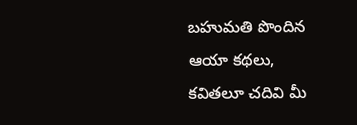బహుమతి పొందిన ఆయా కథలు, కవితలూ చదివి మీ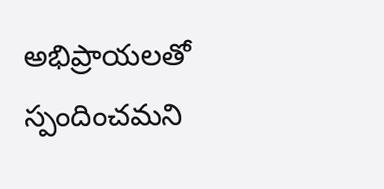అభిప్రాయలతో స్పందించమని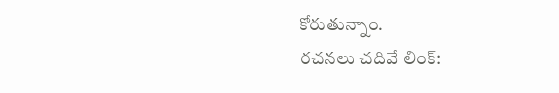కోరుతున్నాం.
రచనలు చదివే లింక్: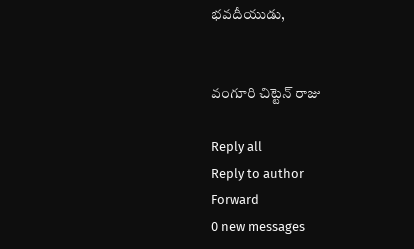భవదీయుడు,


వంగూరి చిట్టెన్ రాజు

Reply all
Reply to author
Forward
0 new messages